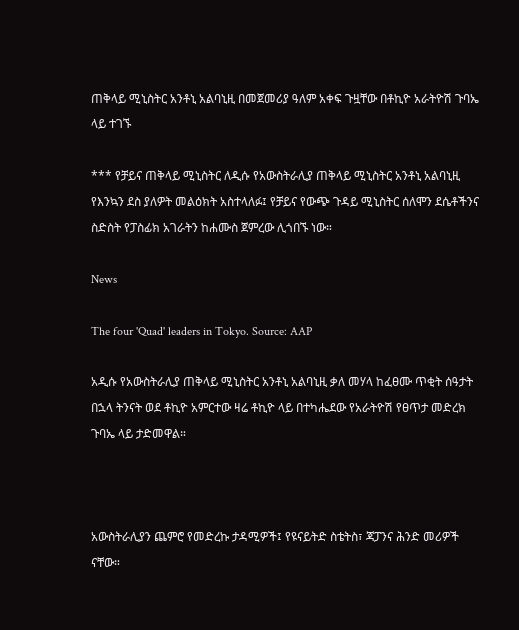ጠቅላይ ሚኒስትር አንቶኒ አልባኒዚ በመጀመሪያ ዓለም አቀፍ ጉዟቸው በቶኪዮ አራትዮሽ ጉባኤ ላይ ተገኙ

*** የቻይና ጠቅላይ ሚኒስትር ለዲሱ የአውስትራሊያ ጠቅላይ ሚኒስትር አንቶኒ አልባኒዚ የእንኳን ደስ ያለዎት መልዕክት አስተላለፉ፤ የቻይና የውጭ ጉዳይ ሚኒስትር ሰለሞን ደሴቶችንና ስድስት የፓስፊክ አገራትን ከሐሙስ ጀምረው ሊጎበኙ ነው።

News

The four 'Quad' leaders in Tokyo. Source: AAP

አዲሱ የአውስትራሊያ ጠቅላይ ሚኒስትር አንቶኒ አልባኒዚ ቃለ መሃላ ከፈፀሙ ጥቂት ሰዓታት በኋላ ትንናት ወደ ቶኪዮ አምርተው ዛሬ ቶኪዮ ላይ በተካሔደው የአራትዮሽ የፀጥታ መድረክ ጉባኤ ላይ ታድመዋል።



አውስትራሊያን ጨምሮ የመድረኩ ታዳሚዎች፤ የዩናይትድ ስቴትስ፣ ጃፓንና ሕንድ መሪዎች ናቸው።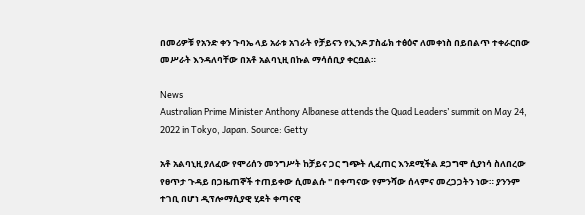በመሪዎቹ የአንድ ቀን ጉባኤ ላይ አራቱ አገራት የቻይናን የኢንዶ ፓስፊክ ተፅዕኖ ለመቀነስ በይበልጥ ተቀራርበው መሥራት እንዳለባቸው በአቶ አልባኒዚ በኩል ማሳሰቢያ ቀርቧል።

News
Australian Prime Minister Anthony Albanese attends the Quad Leaders’ summit on May 24, 2022 in Tokyo, Japan. Source: Getty

አቶ አልባኒዚ ያለፈው የሞሪሰን መንግሥት ከቻይና ጋር ግጭት ሊፈጠር እንደሚችል ደጋግሞ ሲያነሳ ስለበረው የፀጥታ ጉዳይ በጋዜጠኞች ተጠይቀው ሲመልሱ " በቀጣናው የምንሻው ሰላምና መረጋጋትን ነው። ያንንም ተገቢ በሆነ ዲፕሎማሲያዊ ሂደት ቀጣናዊ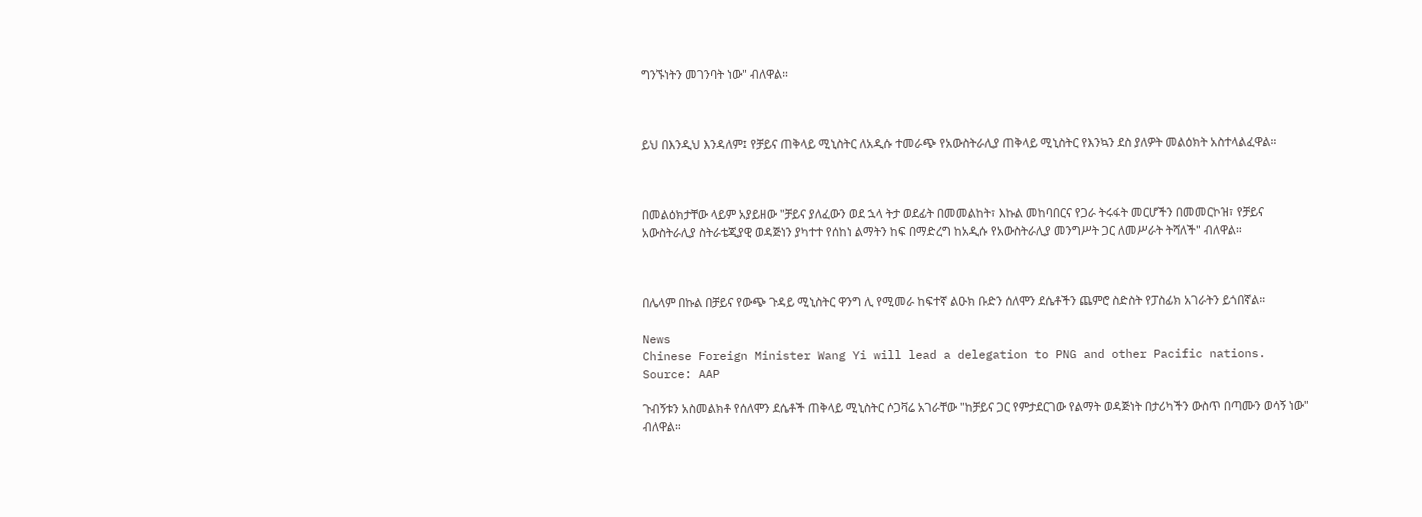ግንኙነትን መገንባት ነው" ብለዋል።



ይህ በእንዲህ እንዳለም፤ የቻይና ጠቅላይ ሚኒስትር ለአዲሱ ተመራጭ የአውስትራሊያ ጠቅላይ ሚኒስትር የእንኳን ደስ ያለዎት መልዕክት አስተላልፈዋል።



በመልዕክታቸው ላይም አያይዘው "ቻይና ያለፈውን ወደ ኋላ ትታ ወደፊት በመመልከት፣ እኩል መከባበርና የጋራ ትሩፋት መርሆችን በመመርኮዝ፣ የቻይና አውስትራሊያ ስትራቴጂያዊ ወዳጅነን ያካተተ የሰከነ ልማትን ከፍ በማድረግ ከአዲሱ የአውስትራሊያ መንግሥት ጋር ለመሥራት ትሻለች" ብለዋል።



በሌላም በኩል በቻይና የውጭ ጉዳይ ሚኒስትር ዋንግ ሊ የሚመራ ከፍተኛ ልዑክ ቡድን ሰለሞን ደሴቶችን ጨምሮ ስድስት የፓስፊክ አገራትን ይጎበኛል።

News
Chinese Foreign Minister Wang Yi will lead a delegation to PNG and other Pacific nations. Source: AAP

ጉብኝቱን አስመልክቶ የሰለሞን ደሴቶች ጠቅላይ ሚኒስትር ሶጋቫሬ አገራቸው "ከቻይና ጋር የምታደርገው የልማት ወዳጅነት በታሪካችን ውስጥ በጣሙን ወሳኝ ነው" ብለዋል።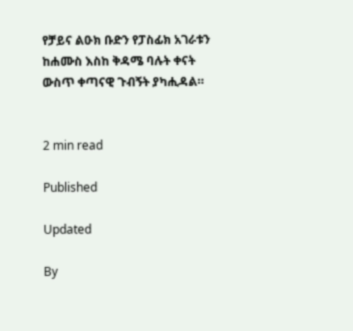የቻይና ልዑክ ቡድን የፓስፊክ አገራቱን ከሐሙስ እስከ ቅዳሜ ባሉት ቀናት ውስጥ ቀጣናዊ ጉብኝት ያካሒዳል።


2 min read

Published

Updated

By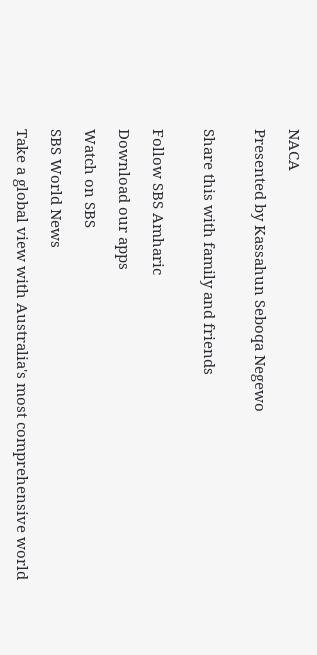NACA

Presented by Kassahun Seboqa Negewo


Share this with family and friends


Follow SBS Amharic

Download our apps

Watch on SBS

SBS World News

Take a global view with Australia's most comprehensive world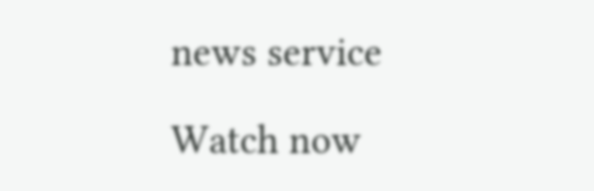news service

Watch now